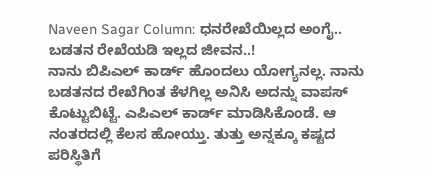Naveen Sagar Column: ಧನರೇಖೆಯಿಲ್ಲದ ಅಂಗೈ.. ಬಡತನ ರೇಖೆಯಡಿ ಇಲ್ಲದ ಜೀವನ..!
ನಾನು ಬಿಪಿಎಲ್ ಕಾರ್ಡ್ ಹೊಂದಲು ಯೋಗ್ಯನಲ್ಲ. ನಾನು ಬಡತನದ ರೇಖೆಗಿಂತ ಕೆಳಗಿಲ್ಲ ಅನಿಸಿ ಅದನ್ನು ವಾಪಸ್ ಕೊಟ್ಟುಬಿಟ್ಟೆ. ಎಪಿಎಲ್ ಕಾರ್ಡ್ ಮಾಡಿಸಿಕೊಂಡೆ. ಆ ನಂತರದಲ್ಲಿ ಕೆಲಸ ಹೋಯ್ತು. ತುತ್ತು ಅನ್ನಕ್ಕೂ ಕಷ್ಟದ ಪರಿಸ್ಥಿತಿಗೆ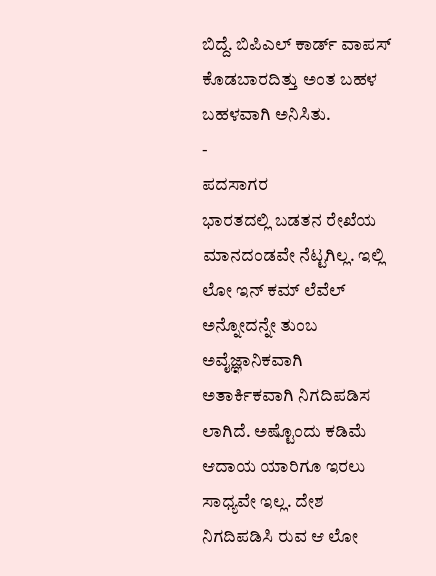ಬಿದ್ದೆ. ಬಿಪಿಎಲ್ ಕಾರ್ಡ್ ವಾಪಸ್ ಕೊಡಬಾರದಿತ್ತು ಅಂತ ಬಹಳ ಬಹಳವಾಗಿ ಅನಿಸಿತು.
-
ಪದಸಾಗರ
ಭಾರತದಲ್ಲಿ ಬಡತನ ರೇಖೆಯ ಮಾನದಂಡವೇ ನೆಟ್ಟಗಿಲ್ಲ. ಇಲ್ಲಿ ಲೋ ಇನ್ ಕಮ್ ಲೆವೆಲ್ ಅನ್ನೋದನ್ನೇ ತುಂಬ ಅವೈಜ್ಞಾನಿಕವಾಗಿ ಅತಾರ್ಕಿಕವಾಗಿ ನಿಗದಿಪಡಿಸ ಲಾಗಿದೆ. ಅಷ್ಟೊಂದು ಕಡಿಮೆ ಆದಾಯ ಯಾರಿಗೂ ಇರಲು ಸಾಧ್ಯವೇ ಇಲ್ಲ. ದೇಶ ನಿಗದಿಪಡಿಸಿ ರುವ ಆ ಲೋ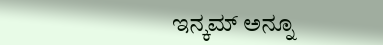ಇನ್ಕಮ್ ಅನ್ನೂ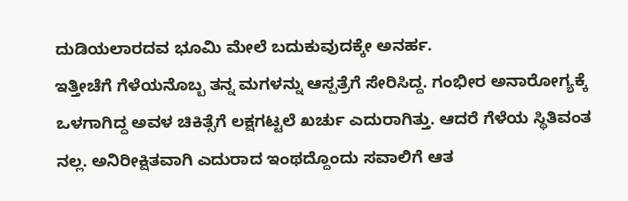ದುಡಿಯಲಾರದವ ಭೂಮಿ ಮೇಲೆ ಬದುಕುವುದಕ್ಕೇ ಅನರ್ಹ.
ಇತ್ತೀಚೆಗೆ ಗೆಳೆಯನೊಬ್ಬ ತನ್ನ ಮಗಳನ್ನು ಆಸ್ಪತ್ರೆಗೆ ಸೇರಿಸಿದ್ದ. ಗಂಭೀರ ಅನಾರೋಗ್ಯಕ್ಕೆ ಒಳಗಾಗಿದ್ದ ಅವಳ ಚಿಕಿತ್ಸೆಗೆ ಲಕ್ಷಗಟ್ಟಲೆ ಖರ್ಚು ಎದುರಾಗಿತ್ತು. ಆದರೆ ಗೆಳೆಯ ಸ್ಥಿತಿವಂತ ನಲ್ಲ. ಅನಿರೀಕ್ಷಿತವಾಗಿ ಎದುರಾದ ಇಂಥದ್ದೊಂದು ಸವಾಲಿಗೆ ಆತ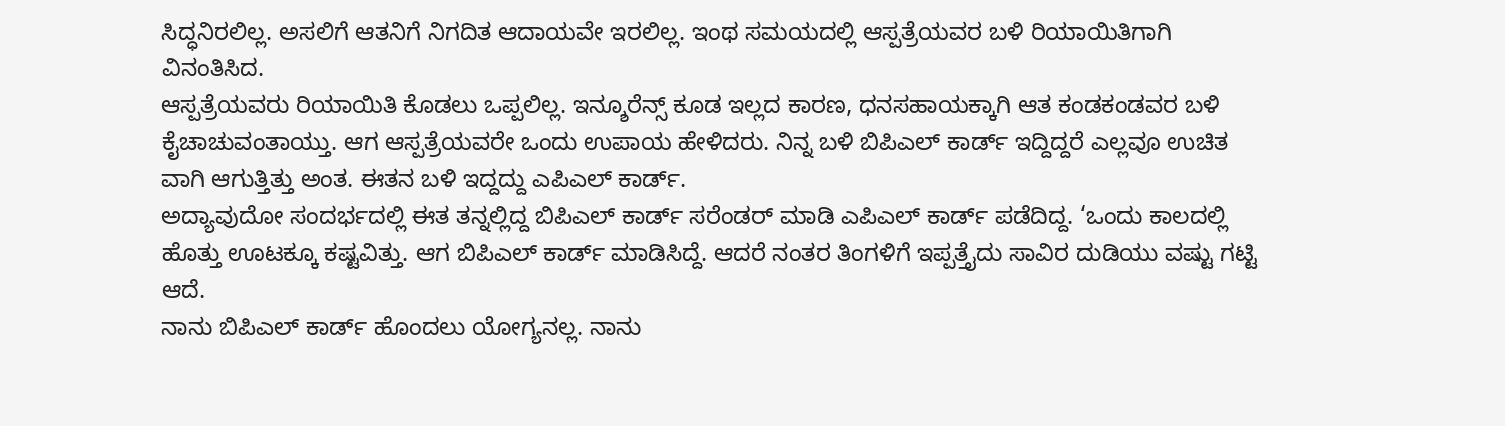ಸಿದ್ಧನಿರಲಿಲ್ಲ. ಅಸಲಿಗೆ ಆತನಿಗೆ ನಿಗದಿತ ಆದಾಯವೇ ಇರಲಿಲ್ಲ. ಇಂಥ ಸಮಯದಲ್ಲಿ ಆಸ್ಪತ್ರೆಯವರ ಬಳಿ ರಿಯಾಯಿತಿಗಾಗಿ ವಿನಂತಿಸಿದ.
ಆಸ್ಪತ್ರೆಯವರು ರಿಯಾಯಿತಿ ಕೊಡಲು ಒಪ್ಪಲಿಲ್ಲ. ಇನ್ಶೂರೆನ್ಸ್ ಕೂಡ ಇಲ್ಲದ ಕಾರಣ, ಧನಸಹಾಯಕ್ಕಾಗಿ ಆತ ಕಂಡಕಂಡವರ ಬಳಿ ಕೈಚಾಚುವಂತಾಯ್ತು. ಆಗ ಆಸ್ಪತ್ರೆಯವರೇ ಒಂದು ಉಪಾಯ ಹೇಳಿದರು. ನಿನ್ನ ಬಳಿ ಬಿಪಿಎಲ್ ಕಾರ್ಡ್ ಇದ್ದಿದ್ದರೆ ಎಲ್ಲವೂ ಉಚಿತ ವಾಗಿ ಆಗುತ್ತಿತ್ತು ಅಂತ. ಈತನ ಬಳಿ ಇದ್ದದ್ದು ಎಪಿಎಲ್ ಕಾರ್ಡ್.
ಅದ್ಯಾವುದೋ ಸಂದರ್ಭದಲ್ಲಿ ಈತ ತನ್ನಲ್ಲಿದ್ದ ಬಿಪಿಎಲ್ ಕಾರ್ಡ್ ಸರೆಂಡರ್ ಮಾಡಿ ಎಪಿಎಲ್ ಕಾರ್ಡ್ ಪಡೆದಿದ್ದ. ‘ಒಂದು ಕಾಲದಲ್ಲಿ ಹೊತ್ತು ಊಟಕ್ಕೂ ಕಷ್ಟವಿತ್ತು. ಆಗ ಬಿಪಿಎಲ್ ಕಾರ್ಡ್ ಮಾಡಿಸಿದ್ದೆ. ಆದರೆ ನಂತರ ತಿಂಗಳಿಗೆ ಇಪ್ಪತ್ತೈದು ಸಾವಿರ ದುಡಿಯು ವಷ್ಟು ಗಟ್ಟಿ ಆದೆ.
ನಾನು ಬಿಪಿಎಲ್ ಕಾರ್ಡ್ ಹೊಂದಲು ಯೋಗ್ಯನಲ್ಲ. ನಾನು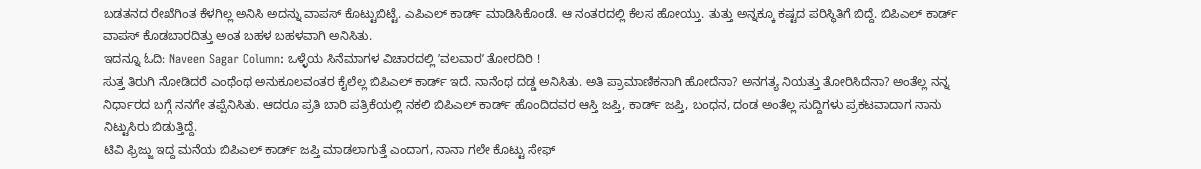ಬಡತನದ ರೇಖೆಗಿಂತ ಕೆಳಗಿಲ್ಲ ಅನಿಸಿ ಅದನ್ನು ವಾಪಸ್ ಕೊಟ್ಟುಬಿಟ್ಟೆ. ಎಪಿಎಲ್ ಕಾರ್ಡ್ ಮಾಡಿಸಿಕೊಂಡೆ. ಆ ನಂತರದಲ್ಲಿ ಕೆಲಸ ಹೋಯ್ತು. ತುತ್ತು ಅನ್ನಕ್ಕೂ ಕಷ್ಟದ ಪರಿಸ್ಥಿತಿಗೆ ಬಿದ್ದೆ. ಬಿಪಿಎಲ್ ಕಾರ್ಡ್ ವಾಪಸ್ ಕೊಡಬಾರದಿತ್ತು ಅಂತ ಬಹಳ ಬಹಳವಾಗಿ ಅನಿಸಿತು.
ಇದನ್ನೂ ಓದಿ: Naveen Sagar Column: ಒಳ್ಳೆಯ ಸಿನೆಮಾಗಳ ವಿಚಾರದಲ್ಲಿ ʼವಲವಾರʼ ತೋರದಿರಿ !
ಸುತ್ತ ತಿರುಗಿ ನೋಡಿದರೆ ಎಂಥೆಂಥ ಅನುಕೂಲವಂತರ ಕೈಲೆಲ್ಲ ಬಿಪಿಎಲ್ ಕಾರ್ಡ್ ಇದೆ. ನಾನೆಂಥ ದಡ್ಡ ಅನಿಸಿತು. ಅತಿ ಪ್ರಾಮಾಣಿಕನಾಗಿ ಹೋದೆನಾ? ಅನಗತ್ಯ ನಿಯತ್ತು ತೋರಿಸಿದೆನಾ? ಅಂತೆಲ್ಲ ನನ್ನ ನಿರ್ಧಾರದ ಬಗ್ಗೆ ನನಗೇ ತಪ್ಪೆನಿಸಿತು. ಆದರೂ ಪ್ರತಿ ಬಾರಿ ಪತ್ರಿಕೆಯಲ್ಲಿ ನಕಲಿ ಬಿಪಿಎಲ್ ಕಾರ್ಡ್ ಹೊಂದಿದವರ ಆಸ್ತಿ ಜಪ್ತಿ, ಕಾರ್ಡ್ ಜಪ್ತಿ, ಬಂಧನ, ದಂಡ ಅಂತೆಲ್ಲ ಸುದ್ದಿಗಳು ಪ್ರಕಟವಾದಾಗ ನಾನು ನಿಟ್ಟುಸಿರು ಬಿಡುತ್ತಿದ್ದೆ.
ಟಿವಿ ಫ್ರಿಜ್ಜು ಇದ್ದ ಮನೆಯ ಬಿಪಿಎಲ್ ಕಾರ್ಡ್ ಜಪ್ತಿ ಮಾಡಲಾಗುತ್ತೆ ಎಂದಾಗ, ನಾನಾ ಗಲೇ ಕೊಟ್ಟು ಸೇಫ್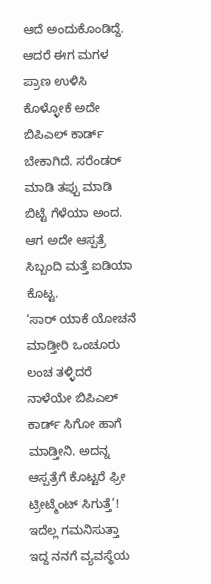ಆದೆ ಅಂದುಕೊಂಡಿದ್ದೆ. ಆದರೆ ಈಗ ಮಗಳ ಪ್ರಾಣ ಉಳಿಸಿ ಕೊಳ್ಳೋಕೆ ಅದೇ ಬಿಪಿಎಲ್ ಕಾರ್ಡ್ ಬೇಕಾಗಿದೆ. ಸರೆಂಡರ್ ಮಾಡಿ ತಪ್ಪು ಮಾಡಿ ಬಿಟ್ಟೆ ಗೆಳೆಯಾ ಅಂದ. ಆಗ ಅದೇ ಆಸ್ಪತ್ರೆ ಸಿಬ್ಬಂದಿ ಮತ್ತೆ ಐಡಿಯಾ ಕೊಟ್ಟ.
‘ಸಾರ್ ಯಾಕೆ ಯೋಚನೆ ಮಾಡ್ತೀರಿ ಒಂಚೂರು ಲಂಚ ತಳ್ಳಿದರೆ ನಾಳೆಯೇ ಬಿಪಿಎಲ್ ಕಾರ್ಡ್ ಸಿಗೋ ಹಾಗೆ ಮಾಡ್ತೀನಿ. ಅದನ್ನ ಆಸ್ಪತ್ರೆಗೆ ಕೊಟ್ಟರೆ ಫ್ರೀ ಟ್ರೀಟ್ಮೆಂಟ್ ಸಿಗುತ್ತೆ’!
ಇದೆಲ್ಲ ಗಮನಿಸುತ್ತಾ ಇದ್ದ ನನಗೆ ವ್ಯವಸ್ಥೆಯ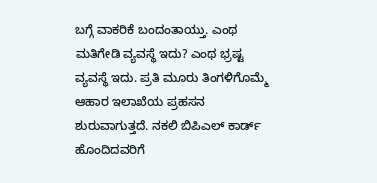ಬಗ್ಗೆ ವಾಕರಿಕೆ ಬಂದಂತಾಯ್ತು. ಎಂಥ ಮತಿಗೇಡಿ ವ್ಯವಸ್ಥೆ ಇದು? ಎಂಥ ಭ್ರಷ್ಟ ವ್ಯವಸ್ಥೆ ಇದು. ಪ್ರತಿ ಮೂರು ತಿಂಗಳಿಗೊಮ್ಮೆ ಆಹಾರ ಇಲಾಖೆಯ ಪ್ರಹಸನ ಶುರುವಾಗುತ್ತದೆ. ನಕಲಿ ಬಿಪಿಎಲ್ ಕಾರ್ಡ್ ಹೊಂದಿದವರಿಗೆ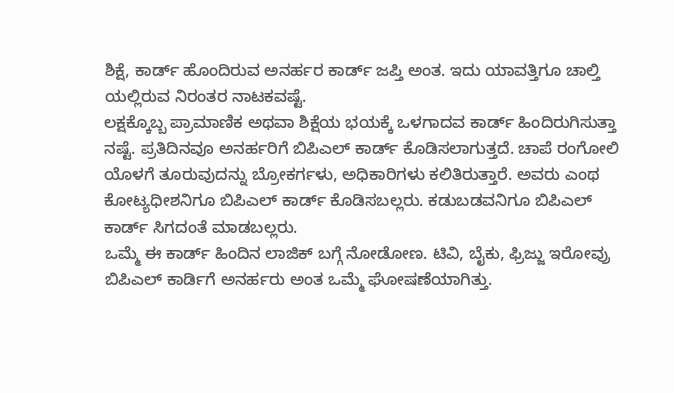ಶಿಕ್ಷೆ, ಕಾರ್ಡ್ ಹೊಂದಿರುವ ಅನರ್ಹರ ಕಾರ್ಡ್ ಜಪ್ತಿ ಅಂತ. ಇದು ಯಾವತ್ತಿಗೂ ಚಾಲ್ತಿ ಯಲ್ಲಿರುವ ನಿರಂತರ ನಾಟಕವಷ್ಟೆ.
ಲಕ್ಷಕ್ಕೊಬ್ಬ ಪ್ರಾಮಾಣಿಕ ಅಥವಾ ಶಿಕ್ಷೆಯ ಭಯಕ್ಕೆ ಒಳಗಾದವ ಕಾರ್ಡ್ ಹಿಂದಿರುಗಿಸುತ್ತಾ ನಷ್ಟೆ. ಪ್ರತಿದಿನವೂ ಅನರ್ಹರಿಗೆ ಬಿಪಿಎಲ್ ಕಾರ್ಡ್ ಕೊಡಿಸಲಾಗುತ್ತದೆ. ಚಾಪೆ ರಂಗೋಲಿ ಯೊಳಗೆ ತೂರುವುದನ್ನು ಬ್ರೋಕರ್ಗಳು, ಅಧಿಕಾರಿಗಳು ಕಲಿತಿರುತ್ತಾರೆ. ಅವರು ಎಂಥ ಕೋಟ್ಯಧೀಶನಿಗೂ ಬಿಪಿಎಲ್ ಕಾರ್ಡ್ ಕೊಡಿಸಬಲ್ಲರು. ಕಡುಬಡವನಿಗೂ ಬಿಪಿಎಲ್ ಕಾರ್ಡ್ ಸಿಗದಂತೆ ಮಾಡಬಲ್ಲರು.
ಒಮ್ಮೆ ಈ ಕಾರ್ಡ್ ಹಿಂದಿನ ಲಾಜಿಕ್ ಬಗ್ಗೆ ನೋಡೋಣ. ಟಿವಿ, ಬೈಕು, ಫ್ರಿಜ್ಜು ಇರೋವ್ರು ಬಿಪಿಎಲ್ ಕಾರ್ಡಿಗೆ ಅನರ್ಹರು ಅಂತ ಒಮ್ಮೆ ಘೋಷಣೆಯಾಗಿತ್ತು.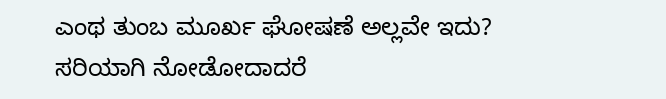ಎಂಥ ತುಂಬ ಮೂರ್ಖ ಘೋಷಣೆ ಅಲ್ಲವೇ ಇದು? ಸರಿಯಾಗಿ ನೋಡೋದಾದರೆ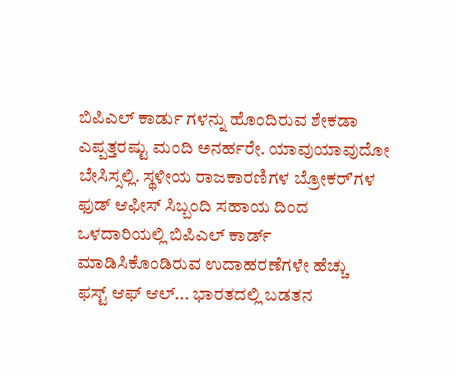ಬಿಪಿಎಲ್ ಕಾರ್ಡು ಗಳನ್ನು ಹೊಂದಿರುವ ಶೇಕಡಾ ಎಪ್ಪತ್ತರಷ್ಟು ಮಂದಿ ಅನರ್ಹರೇ. ಯಾವುಯಾವುದೋ ಬೇಸಿಸ್ಸಲ್ಲಿ. ಸ್ಥಳೀಯ ರಾಜಕಾರಣಿಗಳ ಬ್ರೋಕರ್ʼಗಳ ಫುಡ್ ಆಫೀಸ್ ಸಿಬ್ಬಂದಿ ಸಹಾಯ ದಿಂದ ಒಳದಾರಿಯಲ್ಲಿ ಬಿಪಿಎಲ್ ಕಾರ್ಡ್ ಮಾಡಿಸಿಕೊಂಡಿರುವ ಉದಾಹರಣೆಗಳೇ ಹೆಚ್ಚು
ಫಸ್ಟ್ ಆಫ್ ಆಲ್... ಭಾರತದಲ್ಲಿ ಬಡತನ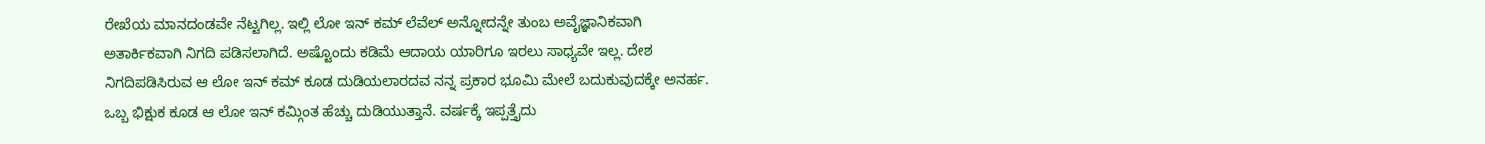ರೇಖೆಯ ಮಾನದಂಡವೇ ನೆಟ್ಟಗಿಲ್ಲ. ಇಲ್ಲಿ ಲೋ ಇನ್ ಕಮ್ ಲೆವೆಲ್ ಅನ್ನೋದನ್ನೇ ತುಂಬ ಅವೈಜ್ಞಾನಿಕವಾಗಿ ಅತಾರ್ಕಿಕವಾಗಿ ನಿಗದಿ ಪಡಿಸಲಾಗಿದೆ. ಅಷ್ಟೊಂದು ಕಡಿಮೆ ಆದಾಯ ಯಾರಿಗೂ ಇರಲು ಸಾಧ್ಯವೇ ಇಲ್ಲ. ದೇಶ ನಿಗದಿಪಡಿಸಿರುವ ಆ ಲೋ ಇನ್ ಕಮ್ ಕೂಡ ದುಡಿಯಲಾರದವ ನನ್ನ ಪ್ರಕಾರ ಭೂಮಿ ಮೇಲೆ ಬದುಕುವುದಕ್ಕೇ ಅನರ್ಹ.
ಒಬ್ಬ ಭಿಕ್ಷುಕ ಕೂಡ ಆ ಲೋ ಇನ್ ಕಮ್ಗಿಂತ ಹೆಚ್ಚು ದುಡಿಯುತ್ತಾನೆ. ವರ್ಷಕ್ಕೆ ಇಪ್ಪತ್ತೈದು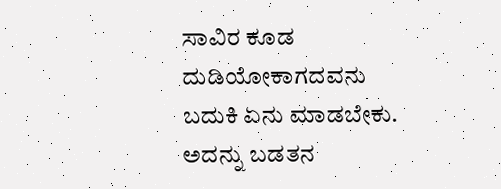ಸಾವಿರ ಕೂಡ ದುಡಿಯೋಕಾಗದವನು ಬದುಕಿ ಏನು ಮಾಡಬೇಕು. ಅದನ್ನು ಬಡತನ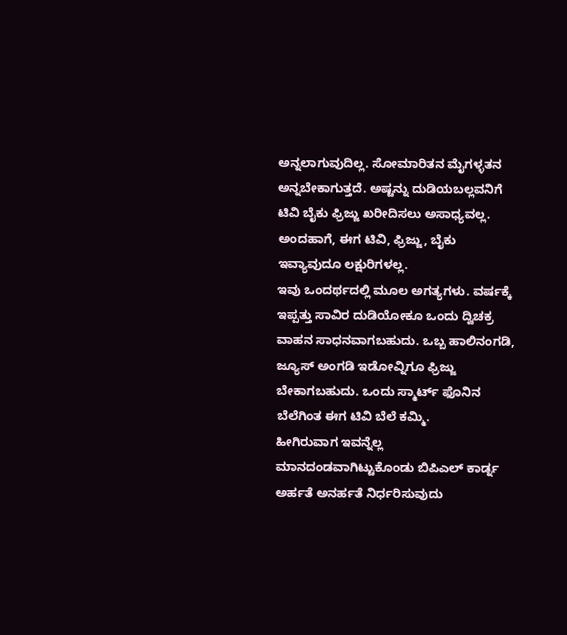ಅನ್ನಲಾಗುವುದಿಲ್ಲ. ಸೋಮಾರಿತನ ಮೈಗಳ್ಳತನ ಅನ್ನಬೇಕಾಗುತ್ತದೆ. ಅಷ್ಟನ್ನು ದುಡಿಯಬಲ್ಲವನಿಗೆ ಟಿವಿ ಬೈಕು ಫ್ರಿಜ್ಜು ಖರೀದಿಸಲು ಅಸಾಧ್ಯವಲ್ಲ. ಅಂದಹಾಗೆ, ಈಗ ಟಿವಿ, ಫ್ರಿಜ್ಜು, ಬೈಕು ಇವ್ಯಾವುದೂ ಲಕ್ಷುರಿಗಳಲ್ಲ.
ಇವು ಒಂದರ್ಥದಲ್ಲಿ ಮೂಲ ಅಗತ್ಯಗಳು. ವರ್ಷಕ್ಕೆ ಇಪ್ಪತ್ತು ಸಾವಿರ ದುಡಿಯೋಕೂ ಒಂದು ದ್ವಿಚಕ್ರ ವಾಹನ ಸಾಧನವಾಗಬಹುದು. ಒಬ್ಬ ಹಾಲಿನಂಗಡಿ, ಜ್ಯೂಸ್ ಅಂಗಡಿ ಇಡೋವ್ನಿಗೂ ಫ್ರಿಜ್ಜು ಬೇಕಾಗಬಹುದು. ಒಂದು ಸ್ಮಾರ್ಟ್ ಫೊನಿನ ಬೆಲೆಗಿಂತ ಈಗ ಟಿವಿ ಬೆಲೆ ಕಮ್ಮಿ.
ಹೀಗಿರುವಾಗ ಇವನ್ನೆಲ್ಲ ಮಾನದಂಡವಾಗಿಟ್ಟುಕೊಂಡು ಬಿಪಿಎಲ್ ಕಾರ್ಡ್ನ ಅರ್ಹತೆ ಅನರ್ಹತೆ ನಿರ್ಧರಿಸುವುದು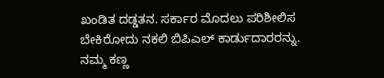ಖಂಡಿತ ದಡ್ಡತನ. ಸರ್ಕಾರ ಮೊದಲು ಪರಿಶೀಲಿಸ ಬೇಕಿರೋದು ನಕಲಿ ಬಿಪಿಎಲ್ ಕಾರ್ಡುದಾರರನ್ನು. ನಮ್ಮ ಕಣ್ಣ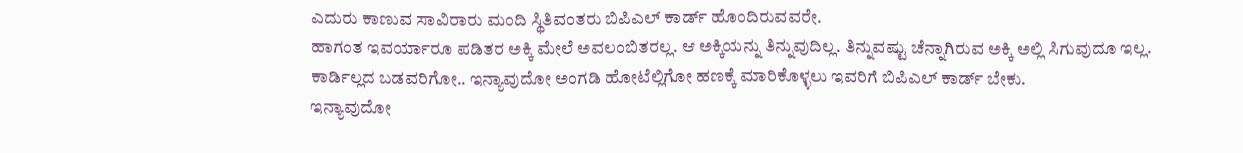ಎದುರು ಕಾಣುವ ಸಾವಿರಾರು ಮಂದಿ ಸ್ಥಿತಿವಂತರು ಬಿಪಿಎಲ್ ಕಾರ್ಡ್ ಹೊಂದಿರುವವರೇ.
ಹಾಗಂತ ಇವರ್ಯಾರೂ ಪಡಿತರ ಅಕ್ಕಿ ಮೇಲೆ ಅವಲಂಬಿತರಲ್ಲ. ಆ ಅಕ್ಕಿಯನ್ನು ತಿನ್ನುವುದಿಲ್ಲ. ತಿನ್ನುವಷ್ಟು ಚೆನ್ನಾಗಿರುವ ಅಕ್ಕಿ ಅಲ್ಲಿ ಸಿಗುವುದೂ ಇಲ್ಲ. ಕಾರ್ಡಿಲ್ಲದ ಬಡವರಿಗೋ.. ಇನ್ಯಾವುದೋ ಅಂಗಡಿ ಹೋಟೆಲ್ಲಿಗೋ ಹಣಕ್ಕೆ ಮಾರಿಕೊಳ್ಳಲು ಇವರಿಗೆ ಬಿಪಿಎಲ್ ಕಾರ್ಡ್ ಬೇಕು.
ಇನ್ಯಾವುದೋ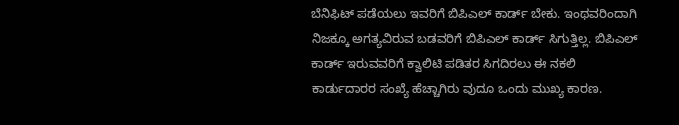ಬೆನಿಫಿಟ್ ಪಡೆಯಲು ಇವರಿಗೆ ಬಿಪಿಎಲ್ ಕಾರ್ಡ್ ಬೇಕು. ಇಂಥವರಿಂದಾಗಿ ನಿಜಕ್ಕೂ ಅಗತ್ಯವಿರುವ ಬಡವರಿಗೆ ಬಿಪಿಎಲ್ ಕಾರ್ಡ್ ಸಿಗುತ್ತಿಲ್ಲ. ಬಿಪಿಎಲ್ ಕಾರ್ಡ್ ಇರುವವರಿಗೆ ಕ್ವಾಲಿಟಿ ಪಡಿತರ ಸಿಗದಿರಲು ಈ ನಕಲಿ ಕಾರ್ಡುದಾರರ ಸಂಖ್ಯೆ ಹೆಚ್ಚಾಗಿರು ವುದೂ ಒಂದು ಮುಖ್ಯ ಕಾರಣ.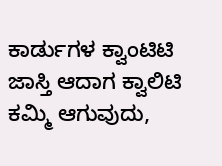ಕಾರ್ಡುಗಳ ಕ್ವಾಂಟಿಟಿ ಜಾಸ್ತಿ ಆದಾಗ ಕ್ವಾಲಿಟಿ ಕಮ್ಮಿ ಆಗುವುದು,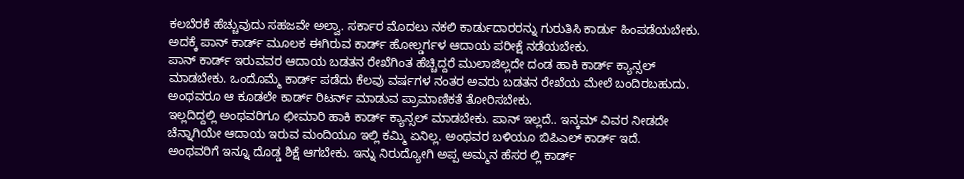ಕಲಬೆರಕೆ ಹೆಚ್ಚುವುದು ಸಹಜವೇ ಅಲ್ವಾ. ಸರ್ಕಾರ ಮೊದಲು ನಕಲಿ ಕಾರ್ಡುದಾರರನ್ನು ಗುರುತಿಸಿ ಕಾರ್ಡು ಹಿಂಪಡೆಯಬೇಕು. ಅದಕ್ಕೆ ಪಾನ್ ಕಾರ್ಡ್ ಮೂಲಕ ಈಗಿರುವ ಕಾರ್ಡ್ ಹೋಲ್ಡರ್ಗಳ ಆದಾಯ ಪರೀಕ್ಷೆ ನಡೆಯಬೇಕು.
ಪಾನ್ ಕಾರ್ಡ್ ಇರುವವರ ಆದಾಯ ಬಡತನ ರೇಖೆಗಿಂತ ಹೆಚ್ಚಿದ್ದರೆ ಮುಲಾಜಿಲ್ಲದೇ ದಂಡ ಹಾಕಿ ಕಾರ್ಡ್ ಕ್ಯಾನ್ಸಲ್ ಮಾಡಬೇಕು. ಒಂದೊಮ್ಮೆ ಕಾರ್ಡ್ ಪಡೆದು ಕೆಲವು ವರ್ಷಗಳ ನಂತರ ಅವರು ಬಡತನ ರೇಖೆಯ ಮೇಲೆ ಬಂದಿರಬಹುದು. ಅಂಥವರೂ ಆ ಕೂಡಲೇ ಕಾರ್ಡ್ ರಿಟರ್ನ್ ಮಾಡುವ ಪ್ರಾಮಾಣಿಕತೆ ತೋರಿಸಬೇಕು.
ಇಲ್ಲದಿದ್ದಲ್ಲಿ ಅಂಥವರಿಗೂ ಛೀಮಾರಿ ಹಾಕಿ ಕಾರ್ಡ್ ಕ್ಯಾನ್ಸಲ್ ಮಾಡಬೇಕು. ಪಾನ್ ಇಲ್ಲದೆ.. ಇನ್ಕಮ್ ವಿವರ ನೀಡದೇ ಚೆನ್ನಾಗಿಯೇ ಆದಾಯ ಇರುವ ಮಂದಿಯೂ ಇಲ್ಲಿ ಕಮ್ಮಿ ಏನಿಲ್ಲ. ಅಂಥವರ ಬಳಿಯೂ ಬಿಪಿಎಲ್ ಕಾರ್ಡ್ ಇದೆ.
ಅಂಥವರಿಗೆ ಇನ್ನೂ ದೊಡ್ಡ ಶಿಕ್ಷೆ ಆಗಬೇಕು. ಇನ್ನು ನಿರುದ್ಯೋಗಿ ಅಪ್ಪ ಅಮ್ಮನ ಹೆಸರ ಲ್ಲಿ ಕಾರ್ಡ್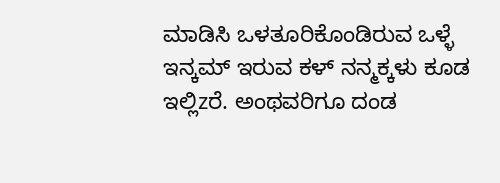ಮಾಡಿಸಿ ಒಳತೂರಿಕೊಂಡಿರುವ ಒಳ್ಳೆ ಇನ್ಕಮ್ ಇರುವ ಕಳ್ ನನ್ಮಕ್ಕಳು ಕೂಡ ಇಲ್ಲಿzರೆ. ಅಂಥವರಿಗೂ ದಂಡ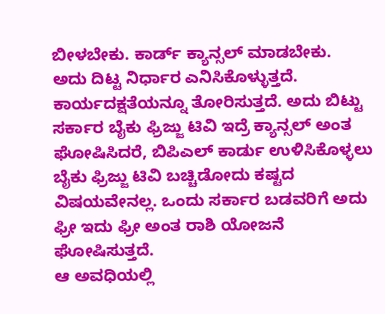ಬೀಳಬೇಕು. ಕಾರ್ಡ್ ಕ್ಯಾನ್ಸಲ್ ಮಾಡಬೇಕು.
ಅದು ದಿಟ್ಟ ನಿರ್ಧಾರ ಎನಿಸಿಕೊಳ್ಳುತ್ತದೆ. ಕಾರ್ಯದಕ್ಷತೆಯನ್ನೂ ತೋರಿಸುತ್ತದೆ. ಅದು ಬಿಟ್ಟು ಸರ್ಕಾರ ಬೈಕು ಫ್ರಿಜ್ಜು ಟಿವಿ ಇದ್ರೆ ಕ್ಯಾನ್ಸಲ್ ಅಂತ ಘೋಷಿಸಿದರೆ, ಬಿಪಿಎಲ್ ಕಾರ್ಡು ಉಳಿಸಿಕೊಳ್ಳಲು ಬೈಕು ಫ್ರಿಜ್ಜು ಟಿವಿ ಬಚ್ಚಿಡೋದು ಕಷ್ಟದ ವಿಷಯವೇನಲ್ಲ. ಒಂದು ಸರ್ಕಾರ ಬಡವರಿಗೆ ಅದು ಫ್ರೀ ಇದು ಫ್ರೀ ಅಂತ ರಾಶಿ ಯೋಜನೆ ಘೋಷಿಸುತ್ತದೆ.
ಆ ಅವಧಿಯಲ್ಲಿ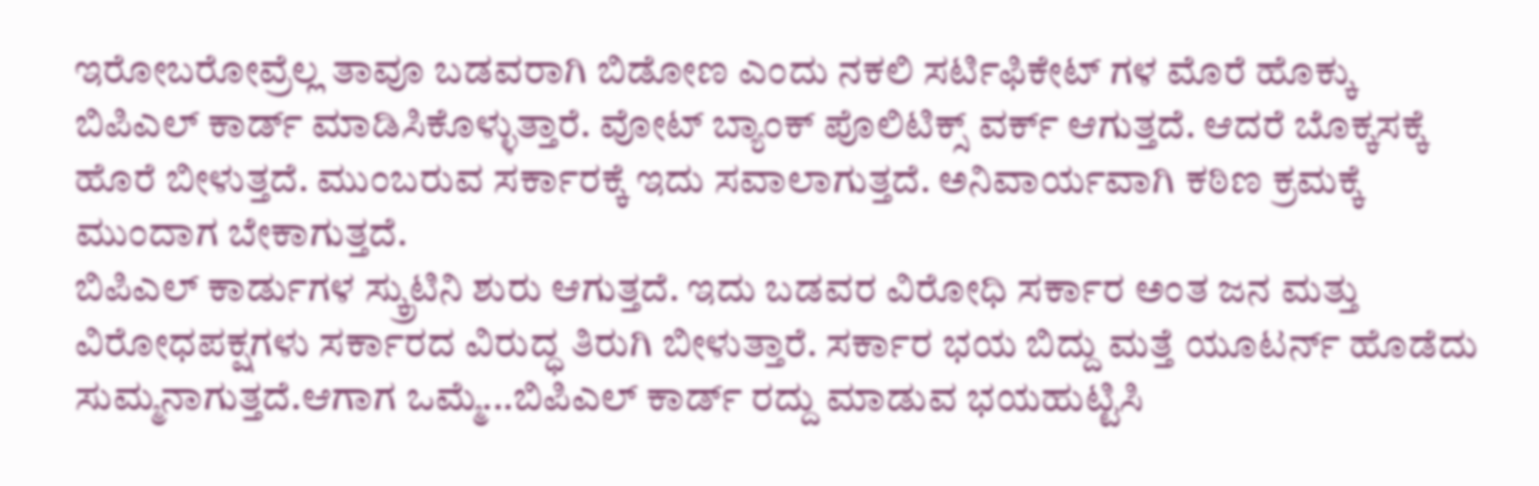ಇರೋಬರೋವ್ರೆಲ್ಲ ತಾವೂ ಬಡವರಾಗಿ ಬಿಡೋಣ ಎಂದು ನಕಲಿ ಸರ್ಟಿಫಿಕೇಟ್ ಗಳ ಮೊರೆ ಹೊಕ್ಕು ಬಿಪಿಎಲ್ ಕಾರ್ಡ್ ಮಾಡಿಸಿಕೊಳ್ಳುತ್ತಾರೆ. ವೋಟ್ ಬ್ಯಾಂಕ್ ಪೊಲಿಟಿಕ್ಸ್ ವರ್ಕ್ ಆಗುತ್ತದೆ. ಆದರೆ ಬೊಕ್ಕಸಕ್ಕೆ ಹೊರೆ ಬೀಳುತ್ತದೆ. ಮುಂಬರುವ ಸರ್ಕಾರಕ್ಕೆ ಇದು ಸವಾಲಾಗುತ್ತದೆ. ಅನಿವಾರ್ಯವಾಗಿ ಕಠಿಣ ಕ್ರಮಕ್ಕೆ ಮುಂದಾಗ ಬೇಕಾಗುತ್ತದೆ.
ಬಿಪಿಎಲ್ ಕಾರ್ಡುಗಳ ಸ್ಕ್ರುಟಿನಿ ಶುರು ಆಗುತ್ತದೆ. ಇದು ಬಡವರ ವಿರೋಧಿ ಸರ್ಕಾರ ಅಂತ ಜನ ಮತ್ತು ವಿರೋಧಪಕ್ಷಗಳು ಸರ್ಕಾರದ ವಿರುದ್ಧ ತಿರುಗಿ ಬೀಳುತ್ತಾರೆ. ಸರ್ಕಾರ ಭಯ ಬಿದ್ದು ಮತ್ತೆ ಯೂಟರ್ನ್ ಹೊಡೆದು ಸುಮ್ಮನಾಗುತ್ತದೆ.ಆಗಾಗ ಒಮ್ಮೆ...ಬಿಪಿಎಲ್ ಕಾರ್ಡ್ ರದ್ದು ಮಾಡುವ ಭಯಹುಟ್ಟಿಸಿ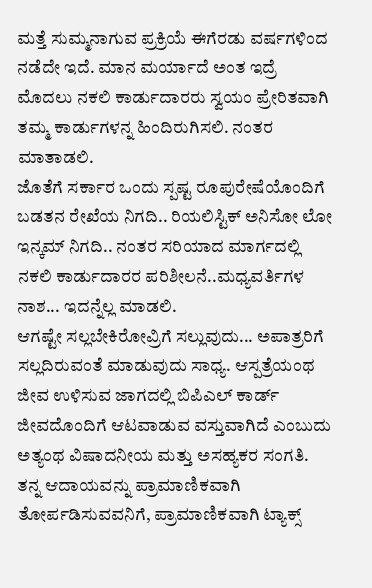ಮತ್ತೆ ಸುಮ್ಮನಾಗುವ ಪ್ರಕ್ರಿಯೆ ಈಗೆರಡು ವರ್ಷಗಳಿಂದ ನಡೆದೇ ಇದೆ. ಮಾನ ಮರ್ಯಾದೆ ಅಂತ ಇದ್ರೆ ಮೊದಲು ನಕಲಿ ಕಾರ್ಡುದಾರರು ಸ್ವಯಂ ಪ್ರೇರಿತವಾಗಿ ತಮ್ಮ ಕಾರ್ಡುಗಳನ್ನ ಹಿಂದಿರುಗಿಸಲಿ. ನಂತರ ಮಾತಾಡಲಿ.
ಜೊತೆಗೆ ಸರ್ಕಾರ ಒಂದು ಸ್ಪಷ್ಟ ರೂಪುರೇಷೆಯೊಂದಿಗೆ ಬಡತನ ರೇಖೆಯ ನಿಗದಿ.. ರಿಯಲಿಸ್ಟಿಕ್ ಅನಿಸೋ ಲೋ ಇನ್ಕಮ್ ನಿಗದಿ.. ನಂತರ ಸರಿಯಾದ ಮಾರ್ಗದಲ್ಲಿ ನಕಲಿ ಕಾರ್ಡುದಾರರ ಪರಿಶೀಲನೆ..ಮಧ್ಯವರ್ತಿಗಳ ನಾಶ... ಇದನ್ನೆಲ್ಲ ಮಾಡಲಿ.
ಆಗಷ್ಟೇ ಸಲ್ಲಬೇಕಿರೋವ್ರಿಗೆ ಸಲ್ಲುವುದು... ಅಪಾತ್ರರಿಗೆ ಸಲ್ಲದಿರುವಂತೆ ಮಾಡುವುದು ಸಾಧ್ಯ. ಆಸ್ಪತ್ರೆಯಂಥ ಜೀವ ಉಳಿಸುವ ಜಾಗದಲ್ಲಿ ಬಿಪಿಎಲ್ ಕಾರ್ಡ್ ಜೀವದೊಂದಿಗೆ ಆಟವಾಡುವ ವಸ್ತುವಾಗಿದೆ ಎಂಬುದು ಅತ್ಯಂಥ ವಿಷಾದನೀಯ ಮತ್ತು ಅಸಹ್ಯಕರ ಸಂಗತಿ.
ತನ್ನ ಆದಾಯವನ್ನು ಪ್ರಾಮಾಣಿಕವಾಗಿ ತೋರ್ಪಡಿಸುವವನಿಗೆ, ಪ್ರಾಮಾಣಿಕವಾಗಿ ಟ್ಯಾಕ್ಸ್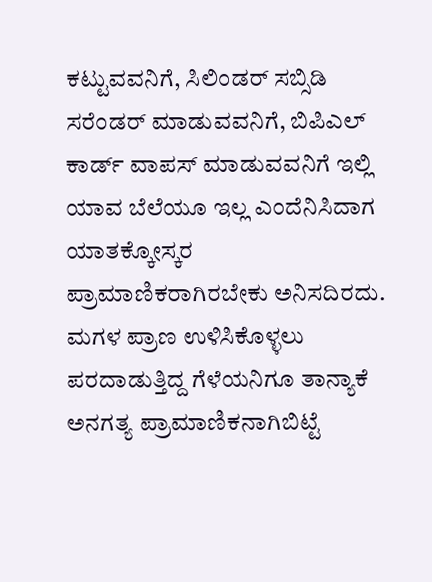ಕಟ್ಟುವವನಿಗೆ, ಸಿಲಿಂಡರ್ ಸಬ್ಸಿಡಿ ಸರೆಂಡರ್ ಮಾಡುವವನಿಗೆ, ಬಿಪಿಎಲ್ ಕಾರ್ಡ್ ವಾಪಸ್ ಮಾಡುವವನಿಗೆ ಇಲ್ಲಿ ಯಾವ ಬೆಲೆಯೂ ಇಲ್ಲ ಎಂದೆನಿಸಿದಾಗ ಯಾತಕ್ಕೋಸ್ಕರ ಪ್ರಾಮಾಣಿಕರಾಗಿರಬೇಕು ಅನಿಸದಿರದು. ಮಗಳ ಪ್ರಾಣ ಉಳಿಸಿಕೊಳ್ಳಲು ಪರದಾಡುತ್ತಿದ್ದ ಗೆಳೆಯನಿಗೂ ತಾನ್ಯಾಕೆ ಅನಗತ್ಯ ಪ್ರಾಮಾಣಿಕನಾಗಿಬಿಟ್ಟೆ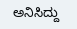ಅನಿಸಿದ್ದು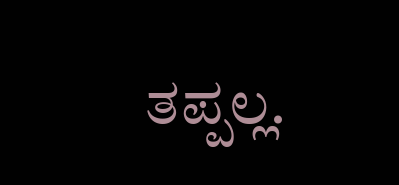ತಪ್ಪಲ್ಲ.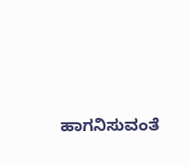ಹಾಗನಿಸುವಂತೆ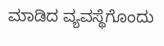ಮಾಡಿದ ವ್ಯವಸ್ಥೆಗೊಂದು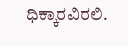ಧಿಕ್ಕಾರವಿರಲಿ.